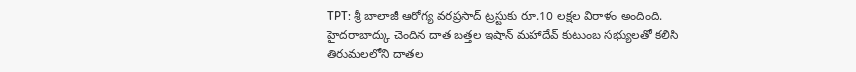TPT: శ్రీ బాలాజీ ఆరోగ్య వరప్రసాద్ ట్రస్టుకు రూ.10 లక్షల విరాళం అందింది. హైదరాబాద్కు చెందిన దాత బత్తల ఇషాన్ మహాదేవ్ కుటుంబ సభ్యులతో కలిసి తిరుమలలోని దాతల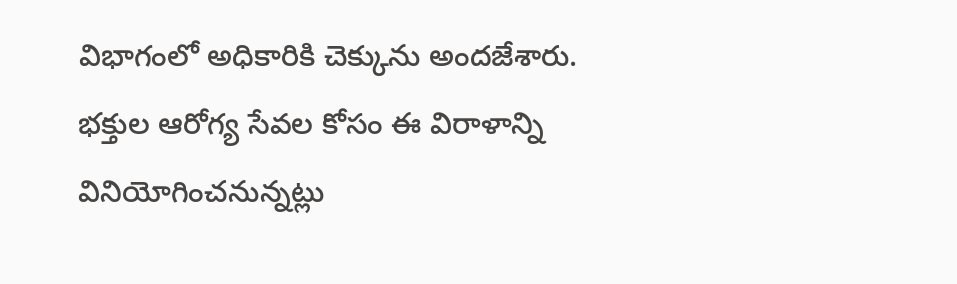విభాగంలో అధికారికి చెక్కును అందజేశారు. భక్తుల ఆరోగ్య సేవల కోసం ఈ విరాళాన్ని వినియోగించనున్నట్లు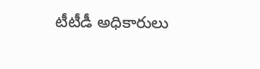టీటీడీ అధికారులు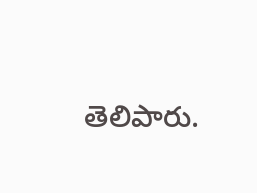తెలిపారు.